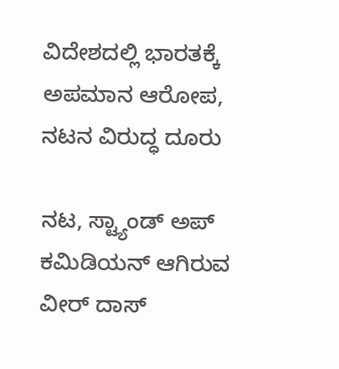ವಿದೇಶದಲ್ಲಿ ಭಾರತಕ್ಕೆ ಅಪಮಾನ ಆರೋಪ, ನಟನ ವಿರುದ್ಧ ದೂರು

ನಟ, ಸ್ಟ್ಯಾಂಡ್ ಅಪ್ ಕಮಿಡಿಯನ್ ಆಗಿರುವ ವೀರ್ ದಾಸ್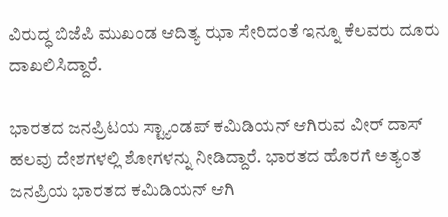ವಿರುದ್ಧ ಬಿಜೆಪಿ ಮುಖಂಡ ಆದಿತ್ಯ ಝಾ ಸೇರಿದಂತೆ ಇನ್ನೂ ಕೆಲವರು ದೂರು ದಾಖಲಿಸಿದ್ದಾರೆ.

ಭಾರತದ ಜನಪ್ರಿಟಯ ಸ್ಟ್ಯಾಂಡಪ್‌ ಕಮಿಡಿಯನ್ ಆಗಿರುವ ವೀರ್ ದಾಸ್ ಹಲವು ದೇಶಗಳಲ್ಲಿ ಶೋಗಳನ್ನು ನೀಡಿದ್ದಾರೆ. ಭಾರತದ ಹೊರಗೆ ಅತ್ಯಂತ ಜನಪ್ರಿಯ ಭಾರತದ ಕಮಿಡಿಯನ್ ಆಗಿ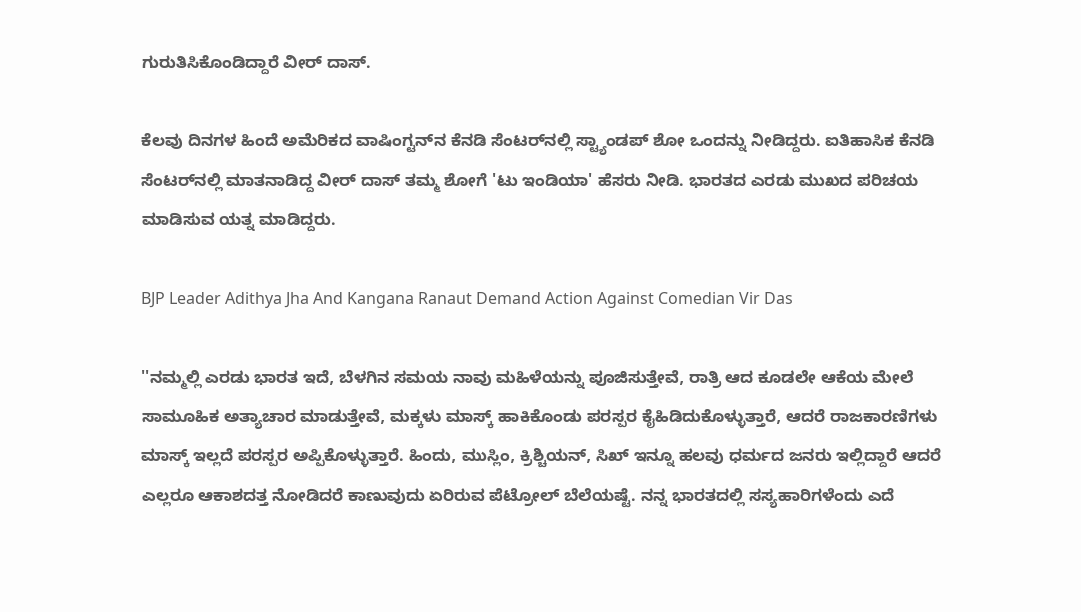ಗುರುತಿಸಿಕೊಂಡಿದ್ದಾರೆ ವೀರ್ ದಾಸ್.

ಕೆಲವು ದಿನಗಳ ಹಿಂದೆ ಅಮೆರಿಕದ ವಾಷಿಂಗ್ಟನ್‌ನ ಕೆನಡಿ ಸೆಂಟರ್‌ನಲ್ಲಿ ಸ್ಟ್ಯಾಂಡಪ್ ಶೋ ಒಂದನ್ನು ನೀಡಿದ್ದರು. ಐತಿಹಾಸಿಕ ಕೆನಡಿ ಸೆಂಟರ್‌ನಲ್ಲಿ ಮಾತನಾಡಿದ್ದ ವೀರ್ ದಾಸ್ ತಮ್ಮ ಶೋಗೆ 'ಟು ಇಂಡಿಯಾ' ಹೆಸರು ನೀಡಿ. ಭಾರತದ ಎರಡು ಮುಖದ ಪರಿಚಯ ಮಾಡಿಸುವ ಯತ್ನ ಮಾಡಿದ್ದರು.

BJP Leader Adithya Jha And Kangana Ranaut Demand Action Against Comedian Vir Das

''ನಮ್ಮಲ್ಲಿ ಎರಡು ಭಾರತ ಇದೆ, ಬೆಳಗಿನ ಸಮಯ ನಾವು ಮಹಿಳೆಯನ್ನು ಪೂಜಿಸುತ್ತೇವೆ, ರಾತ್ರಿ ಆದ ಕೂಡಲೇ ಆಕೆಯ ಮೇಲೆ ಸಾಮೂಹಿಕ ಅತ್ಯಾಚಾರ ಮಾಡುತ್ತೇವೆ, ಮಕ್ಕಳು ಮಾಸ್ಕ್ ಹಾಕಿಕೊಂಡು ಪರಸ್ಪರ ಕೈಹಿಡಿದುಕೊಳ್ಳುತ್ತಾರೆ, ಆದರೆ ರಾಜಕಾರಣಿಗಳು ಮಾಸ್ಕ್ ಇಲ್ಲದೆ ಪರಸ್ಪರ ಅಪ್ಪಿಕೊಳ್ಳುತ್ತಾರೆ. ಹಿಂದು, ಮುಸ್ಲಿಂ, ಕ್ರಿಶ್ಚಿಯನ್, ಸಿಖ್ ಇನ್ನೂ ಹಲವು ಧರ್ಮದ ಜನರು ಇಲ್ಲಿದ್ದಾರೆ ಆದರೆ ಎಲ್ಲರೂ ಆಕಾಶದತ್ತ ನೋಡಿದರೆ ಕಾಣುವುದು ಏರಿರುವ ಪೆಟ್ರೋಲ್ ಬೆಲೆಯಷ್ಟೆ. ನನ್ನ ಭಾರತದಲ್ಲಿ ಸಸ್ಯಹಾರಿಗಳೆಂದು ಎದೆ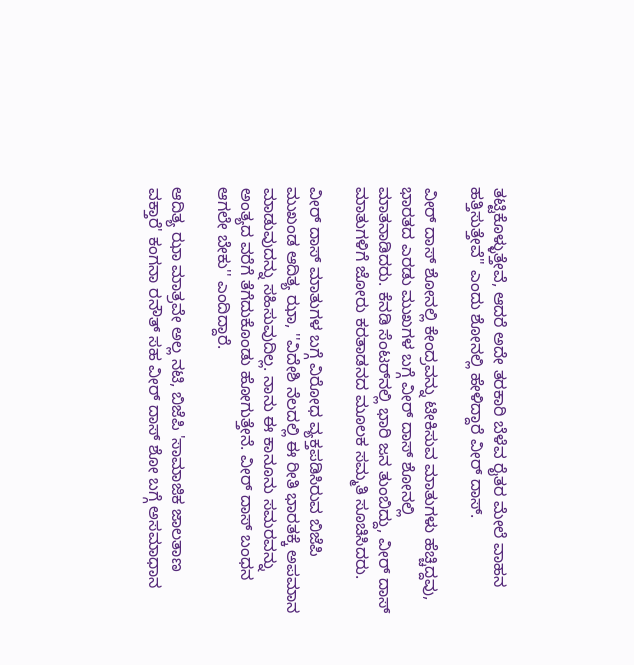ತಟ್ಟಿಕೊಳ್ಳುತ್ತೇವೆ, ಆದರೆ ಅದೇ ತರಕಾರಿ ಬೆಳೆವ ರೈತರ ಮೇಲೆ ವಾಹನ ಹತ್ತಿಸುತ್ತೇವೆ'' ಎಂದು ಶೋನಲ್ಲಿ ಹೇಳಿದ್ದಾರೆ ವೀರ್ ದಾಸ್.

ವೀರ್‌ ದಾಸ್ ಶೋನಲ್ಲಿ ಕೇಂದ್ರವನ್ನು ಟೀಕಿಸುವ ಮಾತುಗಳು ಹೆಚ್ಚಿದ್ದವು, ಭಾರತದ ಎರಡು ಮುಖಗಳ ಬಗ್ಗೆ ವೀರ್ ದಾಸ್ ಶೋನಲ್ಲಿ ಮಾತನಾಡಿದರು. ಕೆನಡಿ ಸೆಂಟರ್‌ನಲ್ಲಿ ಭಾರಿ ಜನ ತುಂಬಿದ್ದು, ವೀರ್ ದಾಸ್ ಮಾತುಗಳಿಗೆ ಜೋರು ಕರತಾಡನದ ಮೂಲಕ ಸಮ್ಮತಿ ಸೂಚಿಸಿದರು.

ವೀರ್ ದಾಸ್ ಮಾತುಗಳ ಬಗ್ಗೆ ವಿರೋಧ ವ್ಯಕ್ತಪಡಿಸಿರುವ ಬಿಜೆಪಿ ಮುಖಂಡ ಆದಿತ್ಯ ಝಾ, ''ವಿದೇಶಿ ನೆಲದಲ್ಲಿ ಈ ರೀತಿ ಭಾರತಕ್ಕೆ ಅಪಮಾನ ಮಾಡುವುದನ್ನು ಸಹಿಸುವುದಿಲ್ಲ. ನಾನು ಈ ಕಾನೂನು ಸಮರವನ್ನು ಅಂತ್ಯದ ವರೆಗೆ ತೆಗೆದುಕೊಂಡು ಹೋಗುತ್ತೇನೆ. ವೀರ್ ದಾಸ್ ಬಂಧನ ಆಗಲೇ ಬೇಕು'' ಎಂದಿದ್ದಾರೆ.

ಆದಿತ್ಯ ಝಾ ಮಾತ್ರವೇ ಅಲ್ಲ ನಟಿ, ಬಿಜೆಪಿ 'ಸಾಮಾಜಿಕ ಜಾಲತಾಣ ವಕ್ತಾರೆ' ಕಂಗನಾ ರನೌತ್ ಸಹ ವೀರ್ ದಾಸ್ ಶೋ ಬಗ್ಗೆ ಅಸಮಾಧಾನ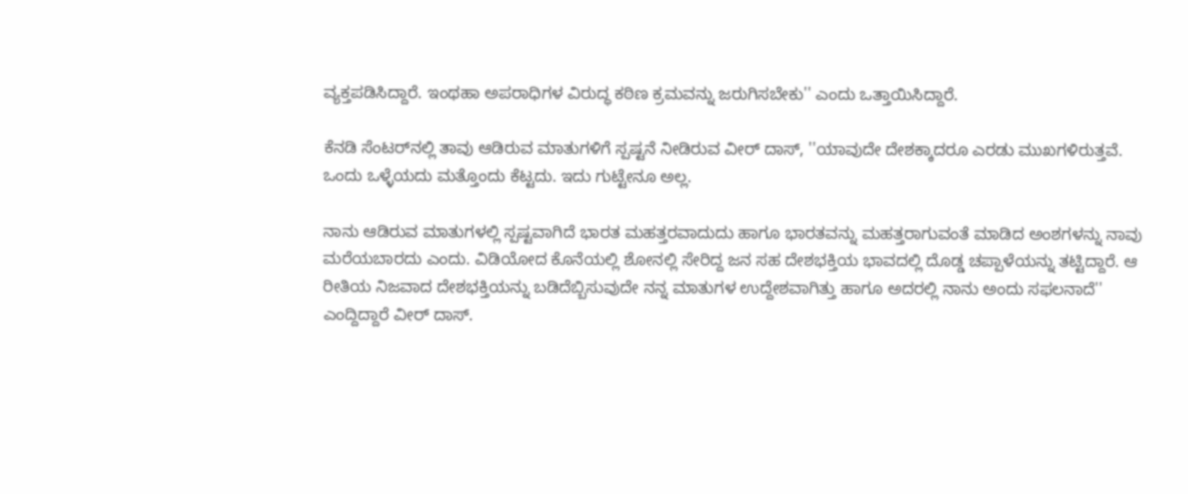ವ್ಯಕ್ತಪಡಿಸಿದ್ದಾರೆ. ಇಂಥಹಾ ಅಪರಾಧಿಗಳ ವಿರುದ್ಧ ಕಠಿಣ ಕ್ರಮವನ್ನು ಜರುಗಿಸಬೇಕು'' ಎಂದು ಒತ್ತಾಯಿಸಿದ್ದಾರೆ.

ಕೆನಡಿ ಸೆಂಟರ್‌ನಲ್ಲಿ ತಾವು ಆಡಿರುವ ಮಾತುಗಳಿಗೆ ಸ್ಪಷ್ಟನೆ ನೀಡಿರುವ ವೀರ್ ದಾಸ್, ''ಯಾವುದೇ ದೇಶಕ್ಕಾದರೂ ಎರಡು ಮುಖಗಳಿರುತ್ತವೆ. ಒಂದು ಒಳ್ಳೆಯದು ಮತ್ತೊಂದು ಕೆಟ್ಟದು. ಇದು ಗುಟ್ಟೇನೂ ಅಲ್ಲ.

ನಾನು ಆಡಿರುವ ಮಾತುಗಳಲ್ಲಿ ಸ್ಪಷ್ಟವಾಗಿದೆ ಭಾರತ ಮಹತ್ತರವಾದುದು ಹಾಗೂ ಭಾರತವನ್ನು ಮಹತ್ತರಾಗುವಂತೆ ಮಾಡಿದ ಅಂಶಗಳನ್ನು ನಾವು ಮರೆಯಬಾರದು ಎಂದು. ವಿಡಿಯೋದ ಕೊನೆಯಲ್ಲಿ ಶೋನಲ್ಲಿ ಸೇರಿದ್ದ ಜನ ಸಹ ದೇಶಭಕ್ತಿಯ ಭಾವದಲ್ಲಿ ದೊಡ್ಡ ಚಪ್ಪಾಳೆಯನ್ನು ತಟ್ಟಿದ್ದಾರೆ. ಆ ರೀತಿಯ ನಿಜವಾದ ದೇಶಭಕ್ತಿಯನ್ನು ಬಡಿದೆಬ್ಬಿಸುವುದೇ ನನ್ನ ಮಾತುಗಳ ಉದ್ದೇಶವಾಗಿತ್ತು ಹಾಗೂ ಅದರಲ್ಲಿ ನಾನು ಅಂದು ಸಫಲನಾದೆ'' ಎಂದ್ದಿದ್ದಾರೆ ವೀರ್ ದಾಸ್.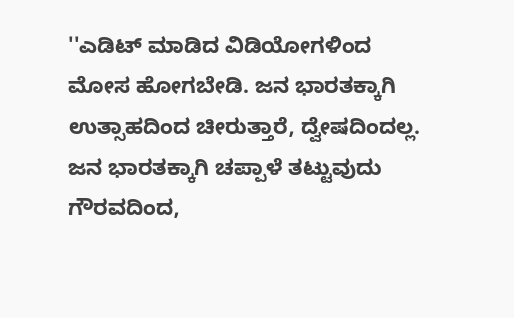''ಎಡಿಟ್ ಮಾಡಿದ ವಿಡಿಯೋಗಳಿಂದ ಮೋಸ ಹೋಗಬೇಡಿ. ಜನ ಭಾರತಕ್ಕಾಗಿ ಉತ್ಸಾಹದಿಂದ ಚೀರುತ್ತಾರೆ, ದ್ವೇಷದಿಂದಲ್ಲ. ಜನ ಭಾರತಕ್ಕಾಗಿ ಚಪ್ಪಾಳೆ ತಟ್ಟುವುದು ಗೌರವದಿಂದ,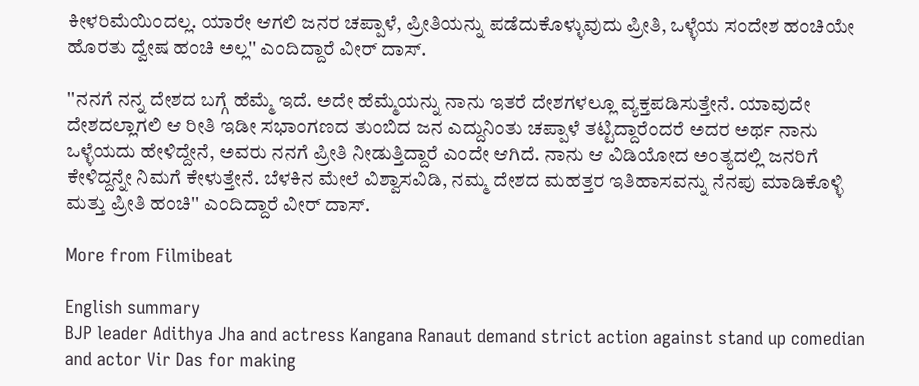ಕೀಳರಿಮೆಯಿಂದಲ್ಲ. ಯಾರೇ ಆಗಲಿ ಜನರ ಚಪ್ಪಾಳೆ, ಪ್ರೀತಿಯನ್ನು ಪಡೆದುಕೊಳ್ಳುವುದು ಪ್ರೀತಿ, ಒಳ್ಳೆಯ ಸಂದೇಶ ಹಂಚಿಯೇ ಹೊರತು ದ್ವೇಷ ಹಂಚಿ ಅಲ್ಲ'' ಎಂದಿದ್ದಾರೆ ವೀರ್ ದಾಸ್.

''ನನಗೆ ನನ್ನ ದೇಶದ ಬಗ್ಗೆ ಹೆಮ್ಮೆ ಇದೆ. ಅದೇ ಹೆಮ್ಮೆಯನ್ನು ನಾನು ಇತರೆ ದೇಶಗಳಲ್ಲೂ ವ್ಯಕ್ತಪಡಿಸುತ್ತೇನೆ. ಯಾವುದೇ ದೇಶದಲ್ಲಾಗಲಿ ಆ ರೀತಿ ಇಡೀ ಸಭಾಂಗಣದ ತುಂಬಿದ ಜನ ಎದ್ದುನಿಂತು ಚಪ್ಪಾಳೆ ತಟ್ಟಿದ್ದಾರೆಂದರೆ ಅದರ ಅರ್ಥ ನಾನು ಒಳ್ಳೆಯದು ಹೇಳಿದ್ದೇನೆ, ಅವರು ನನಗೆ ಪ್ರೀತಿ ನೀಡುತ್ತಿದ್ದಾರೆ ಎಂದೇ ಆಗಿದೆ. ನಾನು ಆ ವಿಡಿಯೋದ ಅಂತ್ಯದಲ್ಲಿ ಜನರಿಗೆ ಕೇಳಿದ್ದನ್ನೇ ನಿಮಗೆ ಕೇಳುತ್ತೇನೆ. ಬೆಳಕಿನ ಮೇಲೆ ವಿಶ್ವಾಸವಿಡಿ, ನಮ್ಮ ದೇಶದ ಮಹತ್ತರ ಇತಿಹಾಸವನ್ನು ನೆನಪು ಮಾಡಿಕೊಳ್ಳಿ ಮತ್ತು ಪ್ರೀತಿ ಹಂಚಿ'' ಎಂದಿದ್ದಾರೆ ವೀರ್ ದಾಸ್.

More from Filmibeat

English summary
BJP leader Adithya Jha and actress Kangana Ranaut demand strict action against stand up comedian and actor Vir Das for making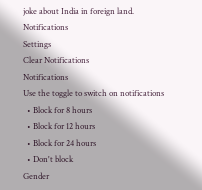joke about India in foreign land.
Notifications
Settings
Clear Notifications
Notifications
Use the toggle to switch on notifications
  • Block for 8 hours
  • Block for 12 hours
  • Block for 24 hours
  • Don't block
Gender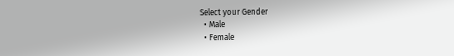Select your Gender
  • Male
  • Female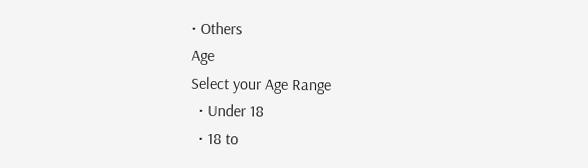• Others
Age
Select your Age Range
  • Under 18
  • 18 to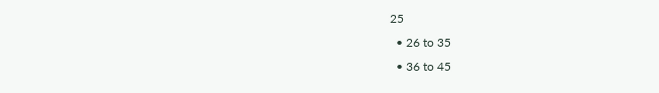25
  • 26 to 35
  • 36 to 45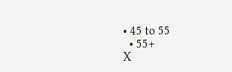• 45 to 55
  • 55+
X